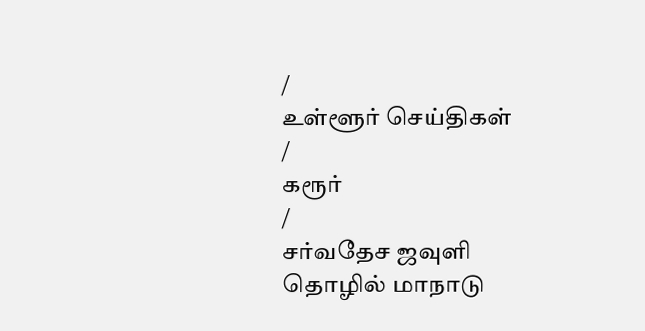/
உள்ளூர் செய்திகள்
/
கரூர்
/
சர்வதேச ஜவுளி தொழில் மாநாடு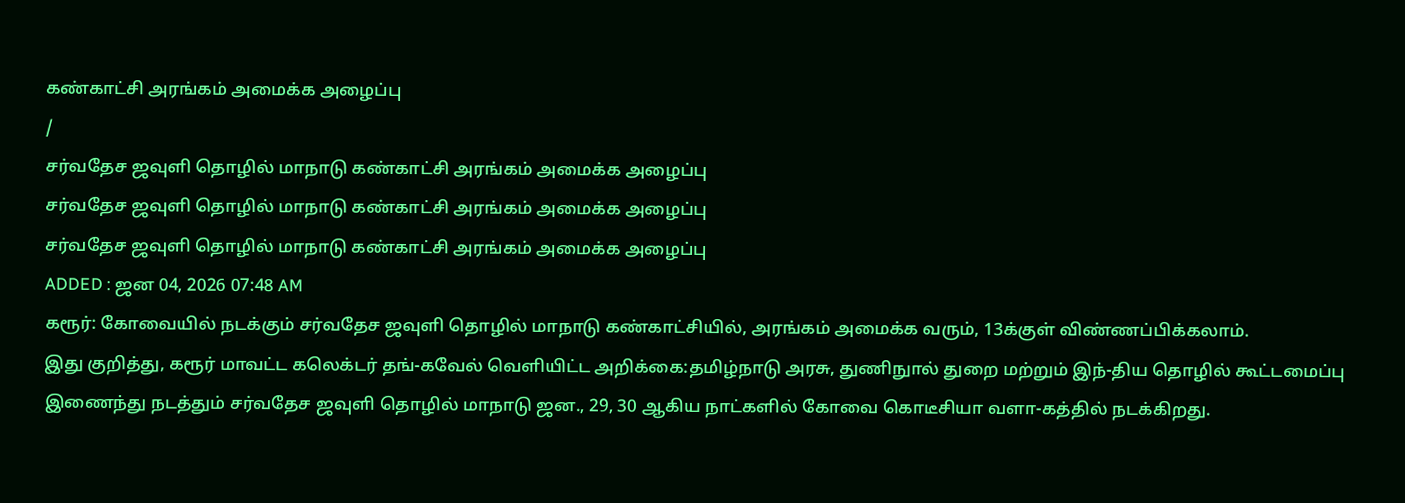கண்காட்சி அரங்கம் அமைக்க அழைப்பு
/
சர்வதேச ஜவுளி தொழில் மாநாடு கண்காட்சி அரங்கம் அமைக்க அழைப்பு
சர்வதேச ஜவுளி தொழில் மாநாடு கண்காட்சி அரங்கம் அமைக்க அழைப்பு
சர்வதேச ஜவுளி தொழில் மாநாடு கண்காட்சி அரங்கம் அமைக்க அழைப்பு
ADDED : ஜன 04, 2026 07:48 AM
கரூர்: கோவையில் நடக்கும் சர்வதேச ஜவுளி தொழில் மாநாடு கண்காட்சியில், அரங்கம் அமைக்க வரும், 13க்குள் விண்ணப்பிக்கலாம்.
இது குறித்து, கரூர் மாவட்ட கலெக்டர் தங்-கவேல் வெளியிட்ட அறிக்கை:தமிழ்நாடு அரசு, துணிநுால் துறை மற்றும் இந்-திய தொழில் கூட்டமைப்பு இணைந்து நடத்தும் சர்வதேச ஜவுளி தொழில் மாநாடு ஜன., 29, 30 ஆகிய நாட்களில் கோவை கொடீசியா வளா-கத்தில் நடக்கிறது.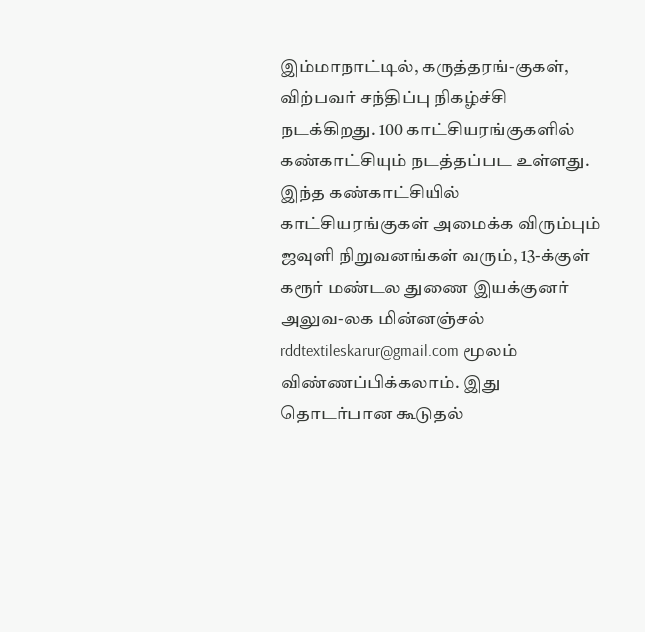இம்மாநாட்டில், கருத்தரங்-குகள், விற்பவர் சந்திப்பு நிகழ்ச்சி நடக்கிறது. 100 காட்சியரங்குகளில் கண்காட்சியும் நடத்தப்பட உள்ளது. இந்த கண்காட்சியில் காட்சியரங்குகள் அமைக்க விரும்பும் ஜவுளி நிறுவனங்கள் வரும், 13-க்குள் கரூர் மண்டல துணை இயக்குனர் அலுவ-லக மின்னஞ்சல் rddtextileskarur@gmail.com மூலம் விண்ணப்பிக்கலாம். இது தொடர்பான கூடுதல்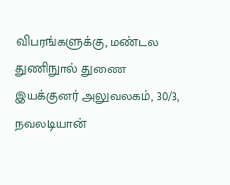விபரங்களுக்கு, மண்டல துணிநுால் துணை இயக்குனர் அலுவலகம், 30/3, நவலடியான்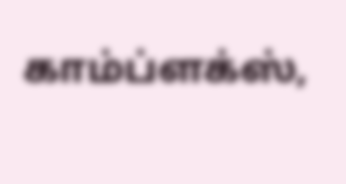காம்ப்ளக்ஸ்,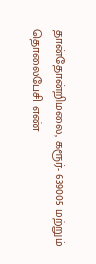தான்தோன்றிமலை, கரூர்- 639005 மற்றும் தொலைபேசி எண்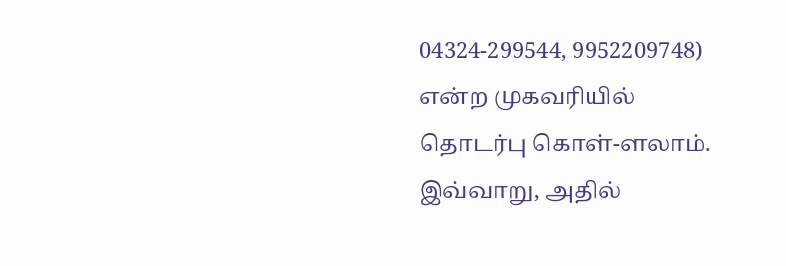04324-299544, 9952209748) என்ற முகவரியில் தொடர்பு கொள்-ளலாம். இவ்வாறு, அதில்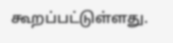கூறப்பட்டுள்ளது.